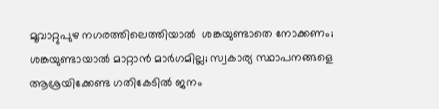മൂവാറ്റുപുഴ നഗരത്തിലെത്തിയാൽ  ശങ്കയുണ്ടാതെ നോക്കണം;  ശങ്കയുണ്ടായാൽ മാറ്റാൻ മാർഗമില്ല; സ്വകാര്യ സ്ഥാപനങ്ങളെ ആശ്രയിക്കേണ്ട ഗതികേടിൽ ജനം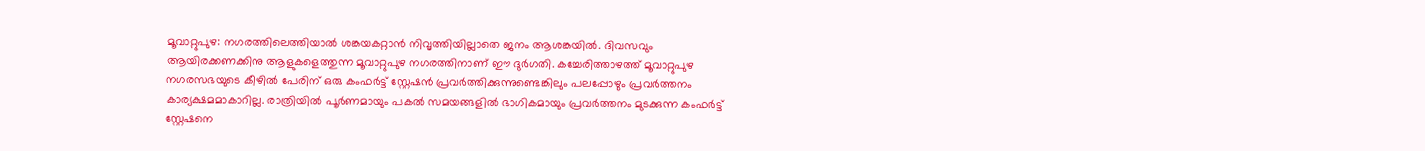മൂവാറ്റുപുഴ: നഗരത്തിലെത്തിയാൽ ശങ്കയകറ്റാൻ നിവൃത്തിയില്ലാതെ ജനം ആശങ്കയിൽ. ദിവസവും ആയിരക്കണക്കിനു ആളുകളെത്തുന്ന മൂവാറ്റുപുഴ നഗരത്തിനാണ് ഈ ദുർഗതി. കച്ചേരിത്താഴത്ത് മൂവാറ്റുപുഴ നഗരസഭയുടെ കീഴിൽ പേരിന് ഒരു കംഫർട്ട് സ്റ്റേഷൻ പ്രവർത്തിക്കുന്നുണ്ടെങ്കിലും പലപ്പോഴും പ്രവർത്തനം കാര്യക്ഷമമാകാറില്ല. രാത്രിയിൽ പൂർണമായും പകൽ സമയങ്ങളിൽ ഭാഗികമായും പ്രവർത്തനം മുടക്കുന്ന കംഫർട്ട് സ്റ്റേഷനെ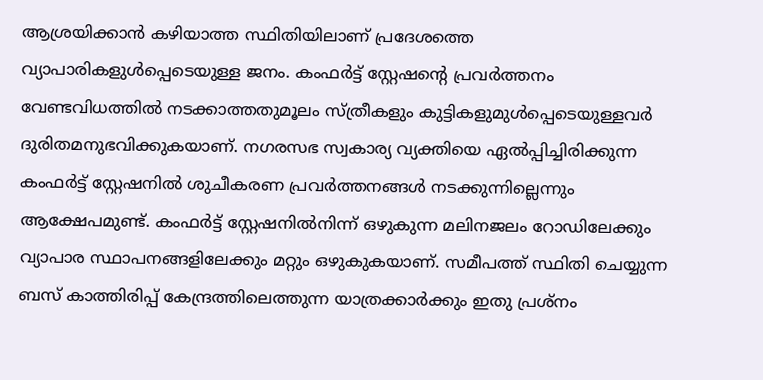ആശ്രയിക്കാൻ കഴിയാത്ത സ്ഥിതിയിലാണ് പ്രദേശത്തെ വ്യാപാരികളുൾപ്പെടെയുള്ള ജനം. കംഫർട്ട് സ്റ്റേഷന്‍റെ പ്രവർത്തനം വേണ്ടവിധത്തിൽ നടക്കാത്തതുമൂലം സ്ത്രീകളും കുട്ടികളുമുൾപ്പെടെയുള്ളവർ ദുരിതമനുഭവിക്കുകയാണ്. നഗരസഭ സ്വകാര്യ വ്യക്തിയെ ഏൽപ്പിച്ചിരിക്കുന്ന കംഫർട്ട് സ്റ്റേഷനിൽ ശുചീകരണ പ്രവർത്തനങ്ങൾ നടക്കുന്നില്ലെന്നും ആക്ഷേപമുണ്ട്. കംഫർട്ട് സ്റ്റേഷനിൽനിന്ന് ഒഴുകുന്ന മലിനജലം റോഡിലേക്കും വ്യാപാര സ്ഥാപനങ്ങളിലേക്കും മറ്റും ഒഴുകുകയാണ്. സമീപത്ത് സ്ഥിതി ചെയ്യുന്ന ബസ് കാത്തിരിപ്പ് കേന്ദ്രത്തിലെത്തുന്ന യാത്രക്കാർക്കും ഇതു പ്രശ്നം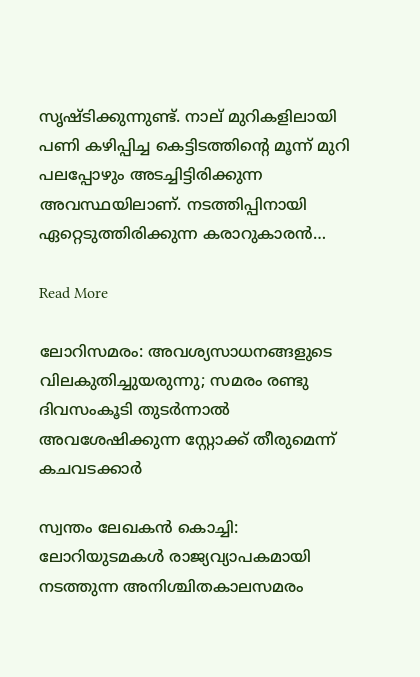സൃഷ്ടിക്കുന്നുണ്ട്. നാല് മുറികളിലായി പണി കഴിപ്പിച്ച കെട്ടിടത്തിന്‍റെ മൂന്ന് മുറി പലപ്പോഴും അടച്ചിട്ടിരിക്കുന്ന അവസ്ഥയിലാണ്. നടത്തിപ്പിനായി ഏറ്റെടുത്തിരിക്കുന്ന കരാറുകാരൻ…

Read More

ലോറിസമരം: അവശ്യസാധനങ്ങളുടെ വിലകുതിച്ചുയരുന്നു; സമരം രണ്ടു ദിവസംകൂടി തുടർന്നാൽ അവശേഷിക്കുന്ന സ്റ്റോക്ക് തീരുമെന്ന് കചവടക്കാർ

സ്വന്തം ലേഖകൻ കൊച്ചി: ലോറിയുടമകൾ രാജ്യവ്യാപകമായി നടത്തുന്ന അനിശ്ചിതകാലസമരം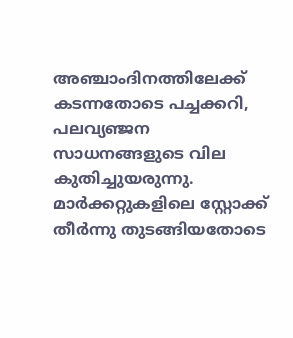അഞ്ചാംദിനത്തിലേക്ക് കടന്നതോടെ പച്ചക്കറി, പലവ്യഞ്ജന സാധനങ്ങളുടെ വില കുതിച്ചുയരുന്നു. മാർക്കറ്റുകളിലെ സ്റ്റോക്ക് തീർന്നു തുടങ്ങിയതോടെ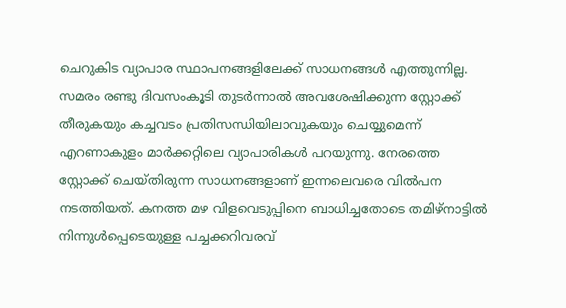ചെറുകിട വ്യാപാര സ്ഥാപനങ്ങളിലേക്ക് സാധനങ്ങൾ എത്തുന്നില്ല. സമരം രണ്ടു ദിവസംകൂടി തുടർന്നാൽ അവശേഷിക്കുന്ന സ്റ്റോക്ക് തീരുകയും കച്ചവടം പ്രതിസന്ധിയിലാവുകയും ചെയ്യുമെന്ന് എറണാകുളം മാർക്കറ്റിലെ വ്യാപാരികൾ പറയുന്നു. നേരത്തെ സ്റ്റോക്ക് ചെയ്തിരുന്ന സാധനങ്ങളാണ് ഇന്നലെവരെ വിൽപന നടത്തിയത്. കനത്ത മഴ വിളവെടുപ്പിനെ ബാധിച്ചതോടെ തമിഴ്നാട്ടിൽ നിന്നുൾപ്പെടെയുള്ള പച്ചക്കറിവരവ്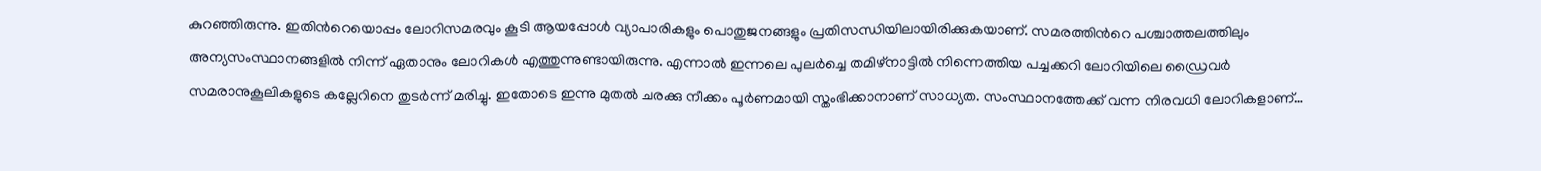കുറഞ്ഞിരുന്നു. ഇതിന്‍റെയൊപ്പം ലോറിസമരവും കൂടി ആയപ്പോൾ വ്യാപാരികളും പൊതുജനങ്ങളും പ്രതിസന്ധിയിലായിരിക്കുകയാണ്. സമരത്തിന്‍റെ പശ്ചാത്തലത്തിലും അന്യസംസ്ഥാനങ്ങളിൽ നിന്ന് ഏതാനും ലോറികൾ എത്തുന്നുണ്ടായിരുന്നു. എന്നാൽ ഇന്നലെ പുലർച്ചെ തമിഴ്നാട്ടിൽ നിന്നെത്തിയ പച്ചക്കറി ലോറിയിലെ ഡ്രൈവർ സമരാനുകൂലികളുടെ കല്ലേറിനെ തുടർന്ന് മരിച്ചു. ഇതോടെ ഇന്നു മുതൽ ചരക്കു നീക്കം പൂർണമായി സ്തംഭിക്കാനാണ് സാധ്യത. സംസ്ഥാനത്തേക്ക് വന്ന നിരവധി ലോറികളാണ്…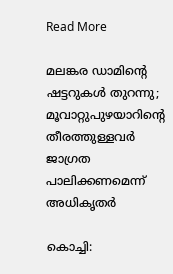Read More

മലങ്കര ഡാമിന്‍റെ ഷട്ടറുകൾ തുറന്നു; മൂവാറ്റുപുഴയാറിന്‍റെ തീരത്തുള്ളവർ ജാഗ്രത പാലിക്കണമെന്ന് അധികൃതർ

കൊച്ചി: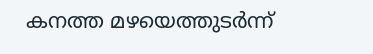കനത്ത മഴയെത്തുടർന്ന്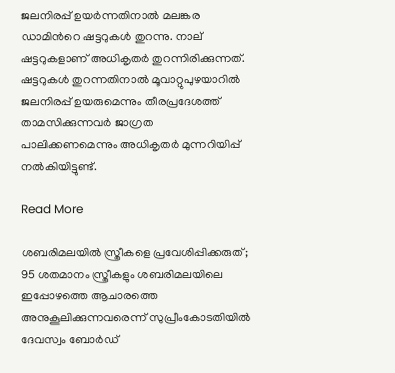ജലനിരപ്പ് ഉയർന്നതിനാൽ മലങ്കര ഡാമിന്‍റെ ഷട്ടറുകൾ തുറന്നു. നാല് ഷട്ടറുകളാണ് അധികൃതർ തുറന്നിരിക്കുന്നത്. ഷട്ടറുകൾ തുറന്നതിനാൽ മൂവാറ്റുപുഴയാറിൽ ജലനിരപ്പ് ഉയരുമെന്നും തീരപ്രദേശത്ത് താമസിക്കുന്നവർ ജാഗ്രത പാലിക്കണമെന്നും അധികൃതർ മുന്നറിയിപ്പ് നൽകിയിട്ടുണ്ട്.

Read More

ശബരിമലയിൽ സ്ത്രീകളെ പ്രവേശിപ്പിക്കരുത്; 95 ശതമാനം സ്ത്രീകളും ശബരിമലയിലെ ഇപ്പോഴത്തെ ആചാരത്തെ അനുകൂലിക്കുന്നവരെന്ന് സുപ്രീംകോടതിയിൽ ദേവസ്വം ബോർഡ്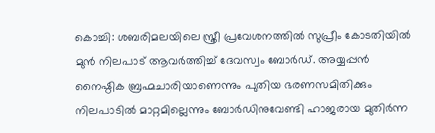കൊച്ചി: ശബരിമലയിലെ സ്ത്രീ പ്രവേശനത്തിൽ സുപ്രീം കോടതിയിൽ മുൻ നിലപാട് ആവർത്തിച്ച് ദേവസ്വം ബോർഡ്. അയ്യപ്പൻ നൈഷ്ഠിക ബ്രഹ്മചാരിയാണെന്നും പുതിയ ഭരണസമിതിക്കും നിലപാടിൽ മാറ്റമില്ലെന്നും ബോർഡിനുവേണ്ടി ഹാജരായ മുതിർന്ന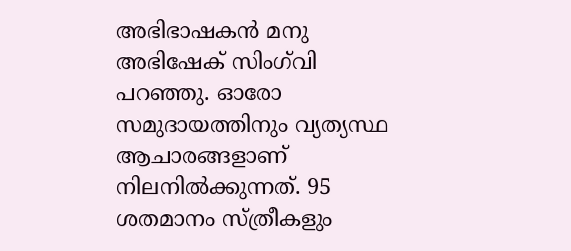അഭിഭാഷകൻ മനു അഭിഷേക് സിംഗ്‌വി പറഞ്ഞു. ഓരോ സമുദായത്തിനും വ്യത്യസ്ഥ ആചാരങ്ങളാണ് നിലനിൽക്കുന്നത്. 95 ശതമാനം സ്ത്രീകളും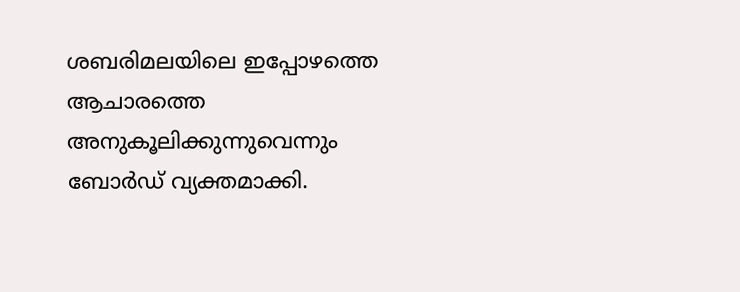ശബരിമലയിലെ ഇപ്പോഴത്തെ ആചാരത്തെ അനുകൂലിക്കുന്നുവെന്നും ബോർഡ് വ്യക്തമാക്കി.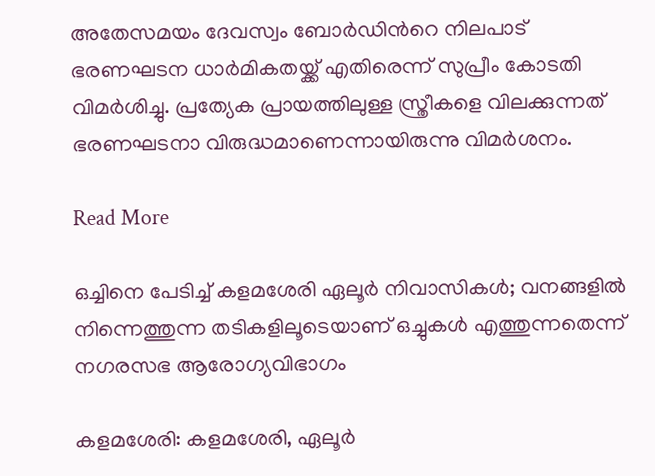അതേസമയം ദേവസ്വം ബോർഡിന്‍റെ നിലപാട് ഭരണഘടന ധാർമികതയ്ക്ക് എതിരെന്ന് സുപ്രീം കോടതി വിമർശിച്ചു. പ്രത്യേക പ്രായത്തിലുള്ള സ്ത്രീകളെ വിലക്കുന്നത് ഭരണഘടനാ വിരുദ്ധമാണെന്നായിരുന്നു വിമർശനം.

Read More

ഒച്ചിനെ പേടിച്ച് കളമശേരി ഏലൂർ നിവാസികൾ; വനങ്ങളില്‍ നിന്നെത്തുന്ന തടികളിലൂടെയാണ് ഒച്ചുകള്‍ എത്തുന്നതെന്ന് നഗരസഭ ആരോഗ്യവിഭാഗം

കളമശേരി: കളമശേരി, ഏലൂർ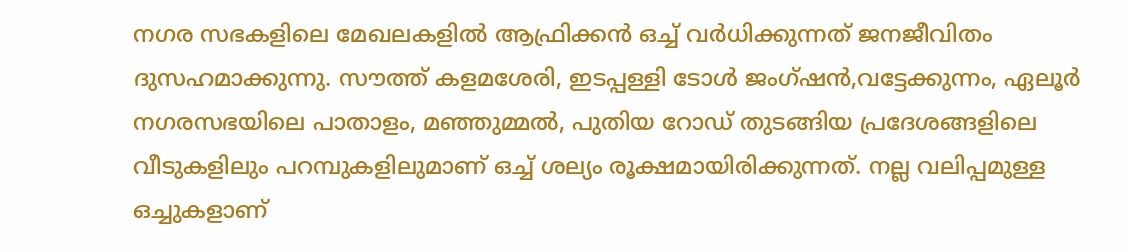നഗര സഭകളിലെ മേഖലകളിൽ ആഫ്രിക്കൻ ഒച്ച് വർധിക്കുന്നത് ജനജീവിതം ദുസഹമാക്കുന്നു. സൗത്ത് കളമശേരി, ഇടപ്പള്ളി ടോൾ ജംഗ്ഷൻ,വട്ടേക്കുന്നം, ഏലൂർ നഗരസഭയിലെ പാതാളം, മഞ്ഞുമ്മൽ, പുതിയ റോഡ് തുടങ്ങിയ പ്രദേശങ്ങളിലെ വീടുകളിലും പറമ്പുകളിലുമാണ് ഒച്ച് ശല്യം രൂക്ഷമായിരിക്കുന്നത്. നല്ല വലിപ്പമുള്ള ഒച്ചുകളാണ്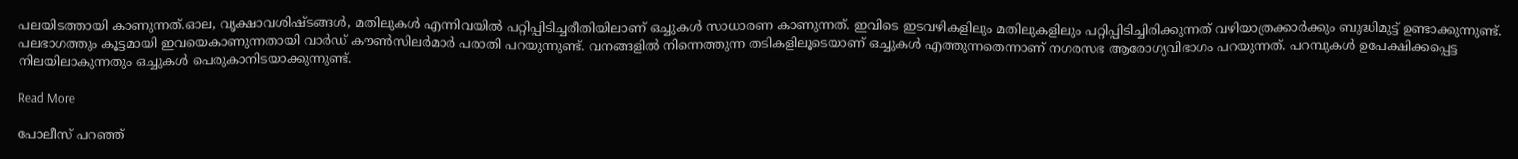പലയിടത്തായി കാണുന്നത്.ഓല, വൃക്ഷാവശിഷ്ടങ്ങള്‍, മതിലുകൾ എന്നിവയില്‍ പറ്റിപ്പിടിച്ചരീതിയിലാണ് ഒച്ചുകള്‍ സാധാരണ കാണുന്നത്. ഇവിടെ ഇടവഴികളിലും മതിലുകളിലും പറ്റിപ്പിടിച്ചിരിക്കുന്നത് വഴിയാത്രക്കാർക്കും ബുദ്ധിമുട്ട് ഉണ്ടാക്കുന്നുണ്ട്. പലഭാഗത്തും കൂട്ടമായി ഇവയെകാണുന്നതായി വാര്‍ഡ് കൗൺസിലർമാർ പരാതി പറയുന്നുണ്ട്. വനങ്ങളില്‍ നിന്നെത്തുന്ന തടികളിലൂടെയാണ് ഒച്ചുകള്‍ എത്തുന്നതെന്നാണ് നഗരസഭ ആരോഗ്യവിഭാഗം പറയുന്നത്. പറമ്പുകൾ ഉപേക്ഷിക്കപ്പെട്ട നിലയിലാകുന്നതും ഒച്ചുകൾ പെരുകാനിടയാക്കുന്നുണ്ട്.

Read More

പോലീസ് പറഞ്ഞ്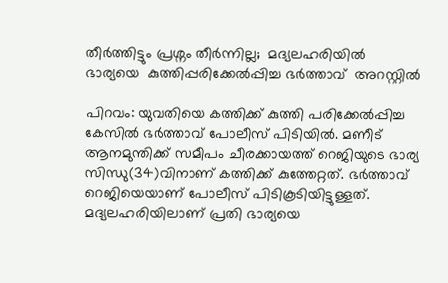തീർത്തിട്ടും പ്രശ്നം തീർന്നില്ല;  മദ്യലഹരിയിൽ  ഭാര്യയെ  കുത്തിപ്പരിക്കേൽപ്പിച്ച ഭർത്താവ്  അറസ്റ്റിൽ

പിറവം: യുവതിയെ കത്തിക്ക് കുത്തി പരിക്കേൽപ്പിച്ച കേസിൽ ഭർത്താവ് പോലീസ് പിടിയിൽ. മണീട് ആനമുന്തിക്ക് സമീപം ചീരക്കായത്ത് റെജിയുടെ ഭാര്യ സിന്ധു(34)വിനാണ് കത്തിക്ക് കുത്തേറ്റത്. ഭർത്താവ് റെജിയെയാണ് പോലീസ് പിടികൂടിയിട്ടുള്ളത്. മദ്യലഹരിയിലാണ് പ്രതി ഭാര്യയെ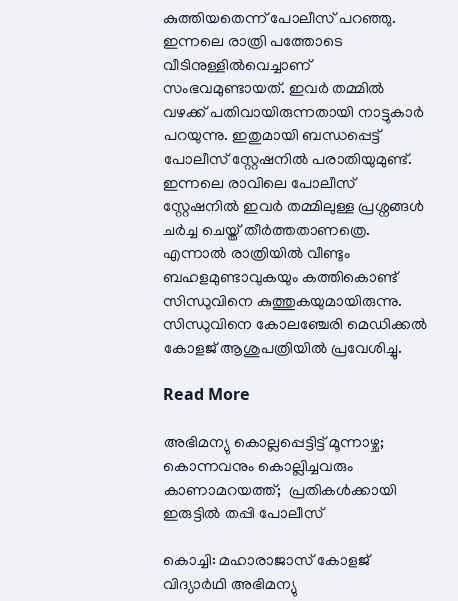കുത്തിയതെന്ന് പോലീസ് പറഞ്ഞു. ഇന്നലെ രാത്രി പത്തോടെ വീടിനുള്ളിൽവെച്ചാണ് സംഭവമുണ്ടായത്. ഇവർ തമ്മിൽ വഴക്ക് പതിവായിരുന്നതായി നാട്ടുകാർ പറയുന്നു. ഇതുമായി ബന്ധപ്പെട്ട് പോലീസ് സ്റ്റേഷനിൽ പരാതിയുമുണ്ട്. ഇന്നലെ രാവിലെ പോലീസ് സ്റ്റേഷനിൽ ഇവർ തമ്മിലുള്ള പ്രശ്നങ്ങൾ ചർച്ച ചെയ്ത് തീർത്തതാണത്രെ. എന്നാൽ രാത്രിയിൽ വീണ്ടും ബഹളമുണ്ടാവുകയും കത്തികൊണ്ട് സിന്ധുവിനെ കുത്തുകയുമായിരുന്നു. സിന്ധുവിനെ കോലഞ്ചേരി മെഡിക്കൽ കോളജ് ആശുപത്രിയിൽ പ്രവേശിച്ചു.

Read More

അഭിമന്യു കൊല്ലപ്പെട്ടിട്ട് മൂന്നാഴ്ച; കൊന്നവനും കൊല്ലിച്ചവരും കാണാമറയത്ത്;  പ്രതികൾക്കായി  ഇരുട്ടിൽ തപ്പി പോലീസ്

കൊച്ചി: മഹാരാജാസ് കോളജ് വിദ്യാർഥി അഭിമന്യു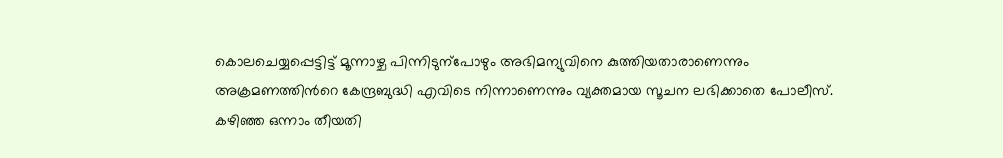കൊലചെയ്യപ്പെട്ടിട്ട് മൂന്നാഴ്ച പിന്നിടുന്പോഴും അഭിമന്യുവിനെ കുത്തിയതാരാണെന്നും അക്രമണത്തിന്‍റെ കേന്ദ്രബുദ്ധി എവിടെ നിന്നാണെന്നും വ്യക്തമായ സൂചന ലഭിക്കാതെ പോലീസ്. കഴിഞ്ഞ ഒന്നാം തീയതി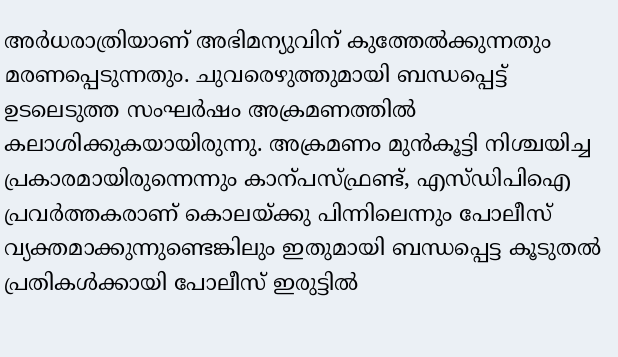അർധരാത്രിയാണ് അഭിമന്യുവിന് കുത്തേൽക്കുന്നതും മരണപ്പെടുന്നതും. ചുവരെഴുത്തുമായി ബന്ധപ്പെട്ട് ഉടലെടുത്ത സംഘർഷം അക്രമണത്തിൽ കലാശിക്കുകയായിരുന്നു. അക്രമണം മുൻകൂട്ടി നിശ്ചയിച്ച പ്രകാരമായിരുന്നെന്നും കാന്പസ്ഫ്രണ്ട്, എസ്ഡിപിഐ പ്രവർത്തകരാണ് കൊലയ്ക്കു പിന്നിലെന്നും പോലീസ് വ്യക്തമാക്കുന്നുണ്ടെങ്കിലും ഇതുമായി ബന്ധപ്പെട്ട കൂടുതൽ പ്രതികൾക്കായി പോലീസ് ഇരുട്ടിൽ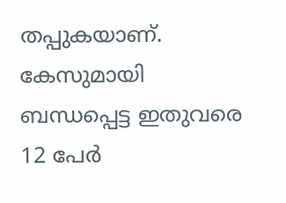തപ്പുകയാണ്. കേസുമായി ബന്ധപ്പെട്ട ഇതുവരെ 12 പേർ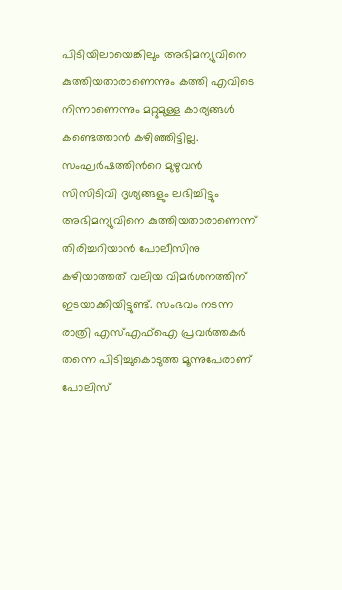പിടിയിലായെങ്കിലും അഭിമന്യുവിനെ കുത്തിയതാരാണെന്നും കത്തി എവിടെ നിന്നാണെന്നും മറ്റുമുള്ള കാര്യങ്ങൾ കണ്ടെത്താൻ കഴിഞ്ഞിട്ടില്ല. സംഘർഷത്തിന്‍റെ മുഴുവൻ സിസിടിവി ദൃശ്യങ്ങളും ലഭിച്ചിട്ടും അഭിമന്യുവിനെ കുത്തിയതാരാണെന്ന് തിരിച്ചറിയാൻ പോലീസിനു കഴിയാത്തത് വലിയ വിമർശനത്തിന് ഇടയാക്കിയിട്ടുണ്ട്. സംഭവം നടന്ന രാത്രി എസ്എഫ്ഐ പ്രവർത്തകർ തന്നെ പിടിച്ചുകൊടുത്ത മൂന്നുപേരാണ് പോലിസ്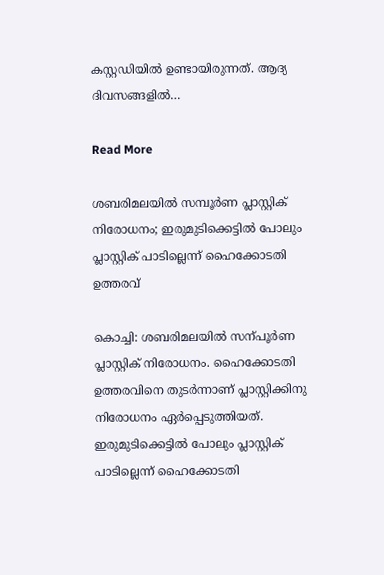കസ്റ്റഡിയിൽ ഉണ്ടായിരുന്നത്. ആദ്യ ദിവസങ്ങളിൽ…

Read More

ശബരിമലയിൽ സമ്പൂർണ പ്ലാസ്റ്റിക് നിരോധനം; ഇരുമുടിക്കെട്ടിൽ പോലും പ്ലാസ്റ്റിക് പാടില്ലെന്ന് ഹൈക്കോടതി ഉത്തരവ്

കൊച്ചി: ശബരിമലയിൽ സന്പൂർണ പ്ലാസ്റ്റിക് നിരോധനം. ഹൈക്കോടതി ഉത്തരവിനെ തുടർന്നാണ് പ്ലാസ്റ്റിക്കിനു നിരോധനം ഏർപ്പെടുത്തിയത്. ഇരുമുടിക്കെട്ടിൽ പോലും പ്ലാസ്റ്റിക് പാടില്ലെന്ന് ഹൈക്കോടതി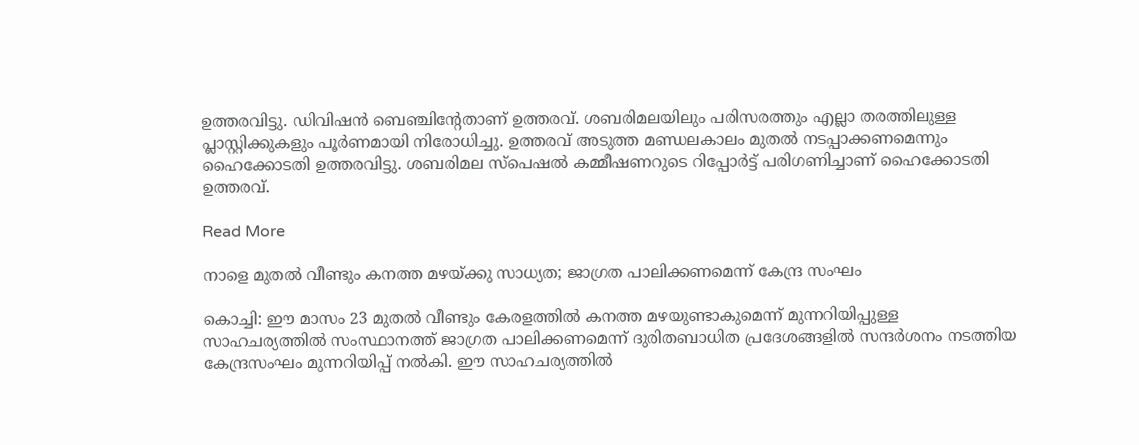ഉത്തരവിട്ടു. ഡിവിഷൻ ബെഞ്ചിന്‍റേതാണ് ഉത്തരവ്. ശബരിമലയിലും പരിസരത്തും എല്ലാ തരത്തിലുള്ള പ്ലാസ്റ്റിക്കുകളും പൂർണമായി നിരോധിച്ചു. ഉത്തരവ് അടുത്ത മണ്ഡലകാലം മുതൽ നടപ്പാക്കണമെന്നും ഹൈക്കോടതി ഉത്തരവിട്ടു. ശബരിമല സ്പെഷൽ കമ്മീഷണറുടെ റിപ്പോർട്ട് പരിഗണിച്ചാണ് ഹൈക്കോടതി ഉത്തരവ്.

Read More

നാളെ മുതൽ വീണ്ടും കനത്ത മഴയ്ക്കു സാധ്യത; ജാഗ്രത പാലിക്കണമെന്ന് കേന്ദ്ര സംഘം

കൊച്ചി: ഈ മാസം 23 മുതൽ വീണ്ടും കേരളത്തിൽ കനത്ത മഴയുണ്ടാകുമെന്ന് മുന്നറിയിപ്പുള്ള സാഹചര്യത്തിൽ സംസ്ഥാനത്ത് ജാഗ്രത പാലിക്കണമെന്ന് ദുരിതബാധിത പ്രദേശങ്ങളിൽ സന്ദർശനം നടത്തിയ കേന്ദ്രസംഘം മുന്നറിയിപ്പ് നൽകി. ഈ സാഹചര്യത്തിൽ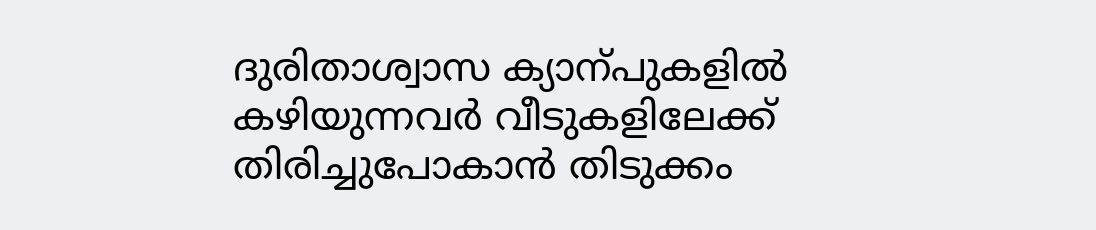ദുരിതാശ്വാസ ക്യാന്പുകളിൽ കഴിയുന്നവർ വീടുകളിലേക്ക് തിരിച്ചുപോകാൻ തിടുക്കം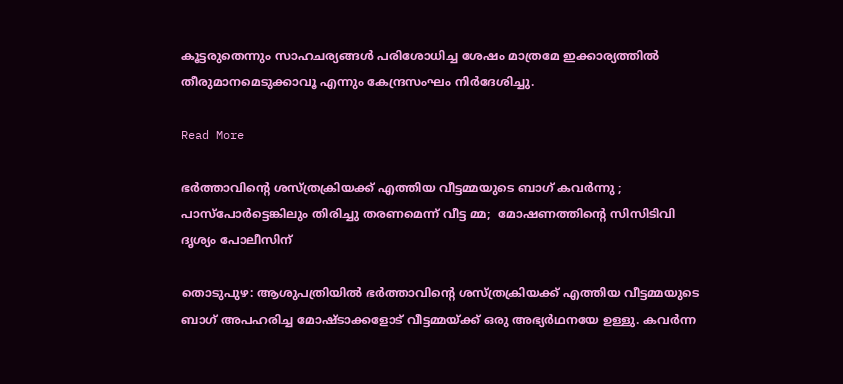കൂട്ടരുതെന്നും സാഹചര്യങ്ങൾ പരിശോധിച്ച ശേഷം മാത്രമേ ഇക്കാര്യത്തിൽ തീരുമാനമെടുക്കാവൂ എന്നും കേന്ദ്രസംഘം നിർദേശിച്ചു.

Read More

ഭർത്താവിന്‍റെ ശസ്ത്രക്രിയക്ക് എത്തിയ വീട്ടമ്മയുടെ ബാഗ് കവർന്നു ; പാസ്പോർട്ടെങ്കിലും തിരിച്ചു തരണമെന്ന് വീട്ട മ്മ;  മോഷണത്തിന്‍റെ സിസിടിവി ദൃശ്യം പോലീസിന്

തൊടുപുഴ: ആശുപത്രിയിൽ ഭർത്താവിന്‍റെ ശസ്ത്രക്രിയക്ക് എത്തിയ വീട്ടമ്മയുടെ ബാഗ് അപഹരിച്ച മോഷ്ടാക്കളോട് വീട്ടമ്മയ്ക്ക് ഒരു അഭ്യർഥനയേ ഉള്ളു. കവർന്ന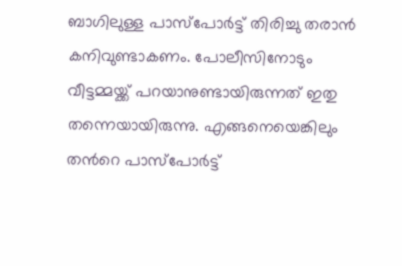ബാഗിലുള്ള പാസ്പോർട്ട് തിരിച്ചു തരാൻ കനിവുണ്ടാകണം. പോലീസിനോടും വീട്ടമ്മയ്ക്ക് പറയാനുണ്ടായിരുന്നത് ഇതു തന്നെയായിരുന്നു. എങ്ങനെയെങ്കിലും തന്‍റെ പാസ്പോർട്ട്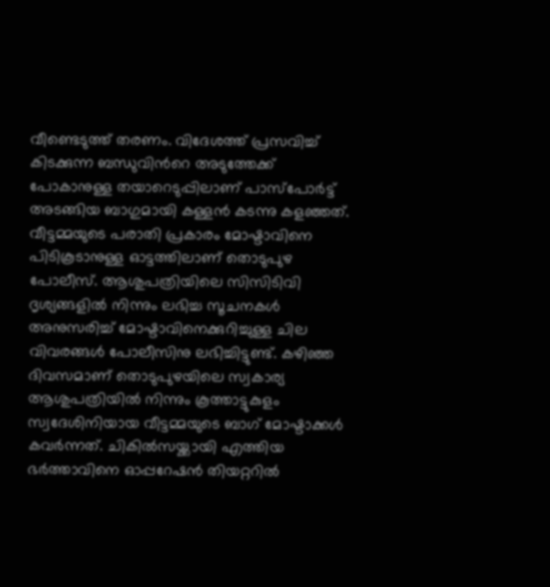വീണ്ടെടുത്ത് തരണം. വിദേശത്ത് പ്രസവിച്ച് കിടക്കുന്ന ബന്ധുവിന്‍റെ അടുത്തേക്ക് പോകാനുള്ള തയാറെടുപ്പിലാണ് പാസ്പോർട്ട് അടങ്ങിയ ബാഗുമായി കള്ളൻ കടന്നു കളഞ്ഞത്. വീട്ടമ്മയുടെ പരാതി പ്രകാരം മോഷ്ടാവിനെ പിടികൂടാനുള്ള ഓട്ടത്തിലാണ് തൊടുപുഴ പോലീസ്. ആശുപത്രിയിലെ സിസിടിവി ദൃശ്യങ്ങളിൽ നിന്നും ലഭിച്ച സൂചനകൾ അനുസരിച്ച് മോഷ്ടാവിനെക്കുറിച്ചുള്ള ചില വിവരങ്ങൾ പോലീസിനു ലഭിച്ചിട്ടുണ്ട്. കഴിഞ്ഞ ദിവസമാണ് തൊടുപുഴയിലെ സ്വകാര്യ ആശുപത്രിയിൽ നിന്നും കൂത്താട്ടുകുളം സ്വദേശിനിയായ വീട്ടമ്മയുടെ ബാഗ് മോഷ്ടാക്കൾ കവർന്നത്. ചികിൽസയ്ക്കായി എത്തിയ ഭർത്താവിനെ ഓപ്പറേഷൻ തിയറ്ററിൽ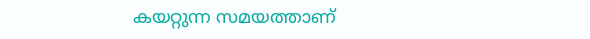കയറ്റുന്ന സമയത്താണ്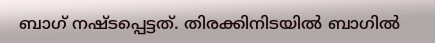ബാഗ് നഷ്ടപ്പെട്ടത്. തിരക്കിനിടയിൽ ബാഗിൽ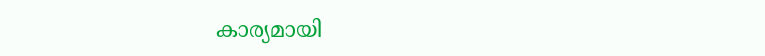കാര്യമായി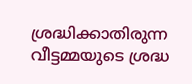ശ്രദ്ധിക്കാതിരുന്ന വീട്ടമ്മയുടെ ശ്രദ്ധ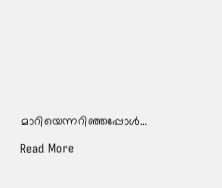മാറിയെന്നറിഞ്ഞപ്പോൾ…

Read More